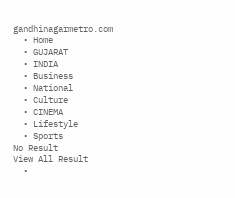gandhinagarmetro.com
  • Home
  • GUJARAT
  • INDIA
  • Business
  • National
  • Culture
  • CINEMA
  • Lifestyle
  • Sports
No Result
View All Result
  •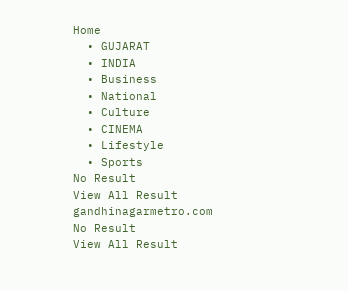Home
  • GUJARAT
  • INDIA
  • Business
  • National
  • Culture
  • CINEMA
  • Lifestyle
  • Sports
No Result
View All Result
gandhinagarmetro.com
No Result
View All Result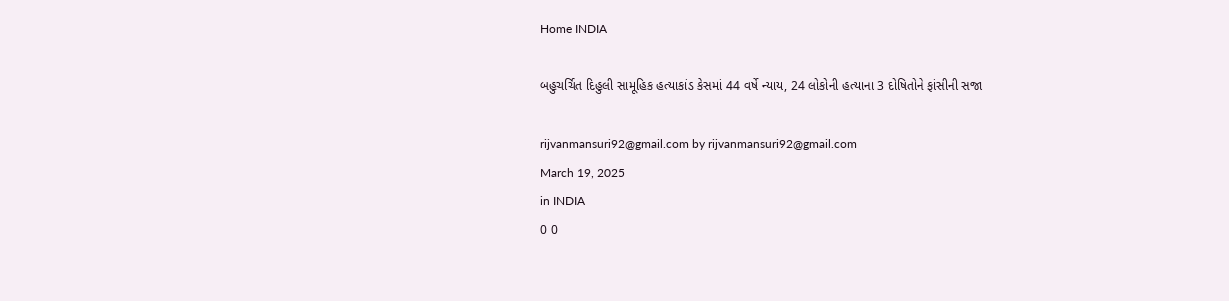Home INDIA

બહુચર્ચિત દિહુલી સામૂહિક હત્યાકાંડ કેસમાં 44 વર્ષે ન્યાય, 24 લોકોની હત્યાના 3 દોષિતોને ફાંસીની સજા

rijvanmansuri92@gmail.com by rijvanmansuri92@gmail.com
March 19, 2025
in INDIA
0 0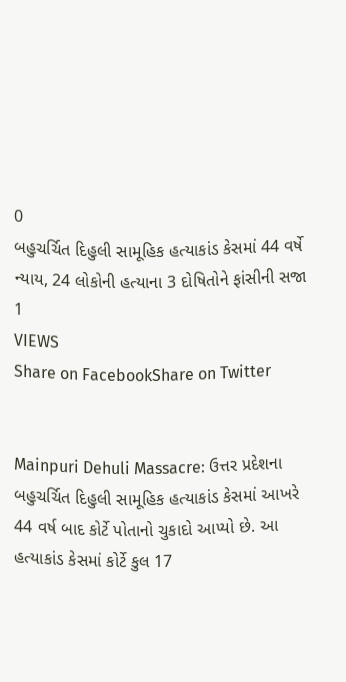0
બહુચર્ચિત દિહુલી સામૂહિક હત્યાકાંડ કેસમાં 44 વર્ષે ન્યાય, 24 લોકોની હત્યાના 3 દોષિતોને ફાંસીની સજા
1
VIEWS
Share on FacebookShare on Twitter


Mainpuri Dehuli Massacre: ઉત્તર પ્રદેશના બહુચર્ચિત દિહુલી સામૂહિક હત્યાકાંડ કેસમાં આખરે 44 વર્ષ બાદ કોર્ટે પોતાનો ચુકાદો આપ્યો છે. આ હત્યાકાંડ કેસમાં કોર્ટે કુલ 17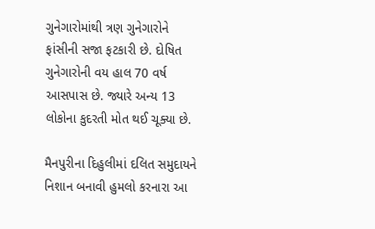ગુનેગારોમાંથી ત્રણ ગુનેગારોને ફાંસીની સજા ફટકારી છે. દોષિત ગુનેગારોની વય હાલ 70 વર્ષ  આસપાસ છે. જ્યારે અન્ય 13 લોકોના કુદરતી મોત થઈ ચૂક્યા છે.

મૈનપુરીના દિહુલીમાં દલિત સમુદાયને નિશાન બનાવી હુમલો કરનારા આ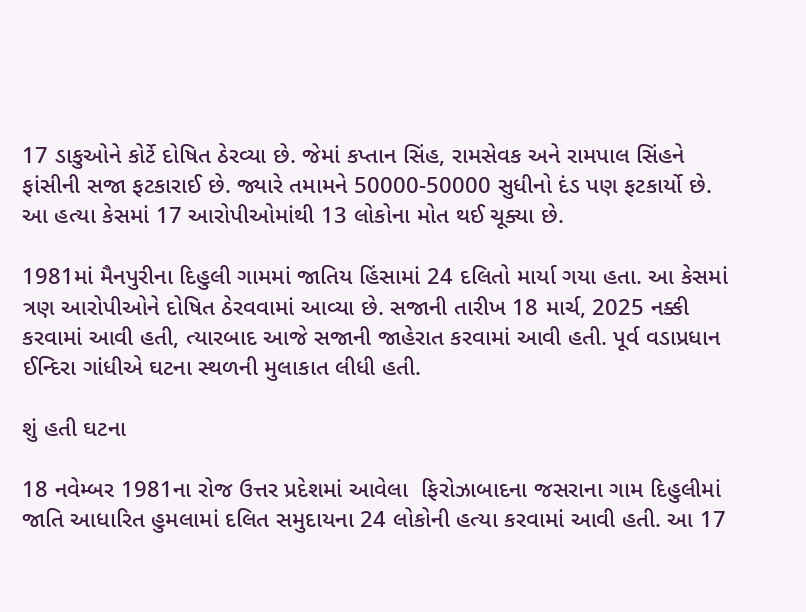17 ડાકુઓને કોર્ટે દોષિત ઠેરવ્યા છે. જેમાં કપ્તાન સિંહ, રામસેવક અને રામપાલ સિંહને ફાંસીની સજા ફટકારાઈ છે. જ્યારે તમામને 50000-50000 સુધીનો દંડ પણ ફટકાર્યો છે. આ હત્યા કેસમાં 17 આરોપીઓમાંથી 13 લોકોના મોત થઈ ચૂક્યા છે.

1981માં મૈનપુરીના દિહુલી ગામમાં જાતિય હિંસામાં 24 દલિતો માર્યા ગયા હતા. આ કેસમાં ત્રણ આરોપીઓને દોષિત ઠેરવવામાં આવ્યા છે. સજાની તારીખ 18 માર્ચ, 2025 નક્કી કરવામાં આવી હતી, ત્યારબાદ આજે સજાની જાહેરાત કરવામાં આવી હતી. પૂર્વ વડાપ્રધાન ઈન્દિરા ગાંધીએ ઘટના સ્થળની મુલાકાત લીધી હતી.

શું હતી ઘટના

18 નવેમ્બર 1981ના રોજ ઉત્તર પ્રદેશમાં આવેલા  ફિરોઝાબાદના જસરાના ગામ દિહુલીમાં  જાતિ આધારિત હુમલામાં દલિત સમુદાયના 24 લોકોની હત્યા કરવામાં આવી હતી. આ 17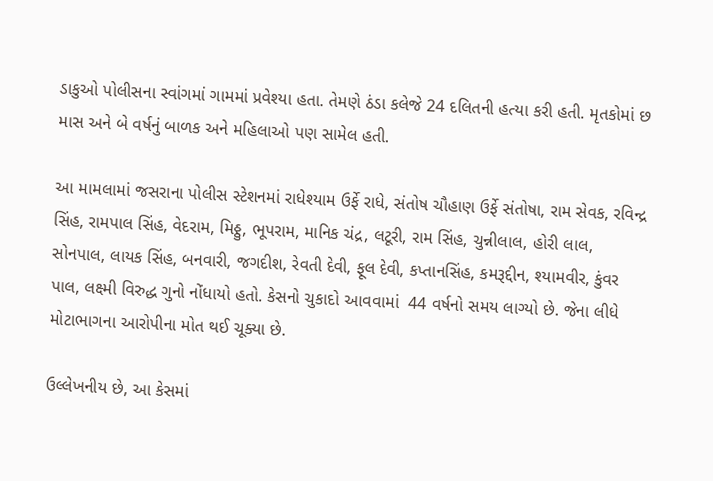ડાકુઓ પોલીસના સ્વાંગમાં ગામમાં પ્રવેશ્યા હતા. તેમણે ઠંડા કલેજે 24 દલિતની હત્યા કરી હતી. મૃતકોમાં છ માસ અને બે વર્ષનું બાળક અને મહિલાઓ પણ સામેલ હતી.

આ મામલામાં જસરાના પોલીસ સ્ટેશનમાં રાધેશ્યામ ઉર્ફે રાધે, સંતોષ ચૌહાણ ઉર્ફે સંતોષા, રામ સેવક, રવિન્દ્ર સિંહ, રામપાલ સિંહ, વેદરામ, મિઠ્ઠુ, ભૂપરામ, માનિક ચંદ્ર, લટૂરી, રામ સિંહ, ચુન્નીલાલ, હોરી લાલ, સોનપાલ, લાયક સિંહ, બનવારી, જગદીશ, રેવતી દેવી, ફૂલ દેવી, કપ્તાનસિંહ, કમરૂદ્દીન, શ્યામવીર, કુંવર પાલ, લક્ષ્મી વિરુદ્ધ ગુનો નોંધાયો હતો. કેસનો ચુકાદો આવવામાં  44 વર્ષનો સમય લાગ્યો છે. જેના લીધે મોટાભાગના આરોપીના મોત થઈ ચૂક્યા છે.

ઉલ્લેખનીય છે, આ કેસમાં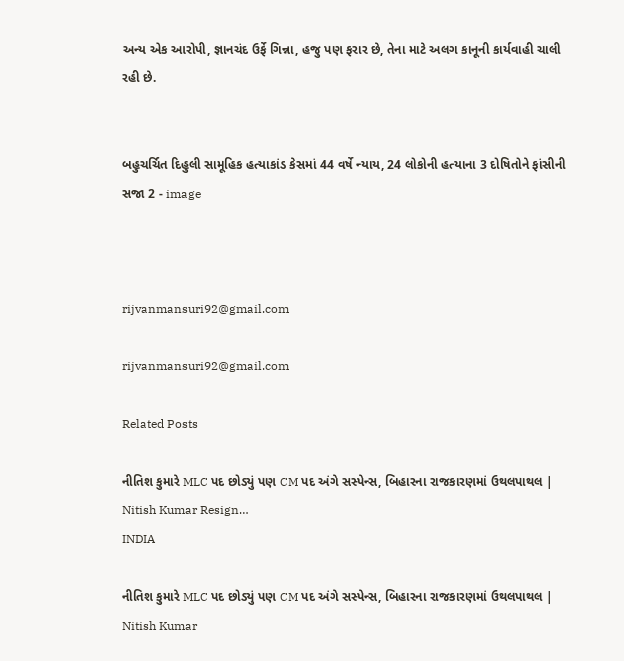અન્ય એક આરોપી, જ્ઞાનચંદ ઉર્ફે ગિન્ના, હજુ પણ ફરાર છે, તેના માટે અલગ કાનૂની કાર્યવાહી ચાલી રહી છે.


બહુચર્ચિત દિહુલી સામૂહિક હત્યાકાંડ કેસમાં 44 વર્ષે ન્યાય, 24 લોકોની હત્યાના 3 દોષિતોને ફાંસીની સજા 2 - image



rijvanmansuri92@gmail.com

rijvanmansuri92@gmail.com

Related Posts

નીતિશ કુમારે MLC પદ છોડ્યું પણ CM પદ અંગે સસ્પેન્સ, બિહારના રાજકારણમાં ઉથલપાથલ | Nitish Kumar Resign…
INDIA

નીતિશ કુમારે MLC પદ છોડ્યું પણ CM પદ અંગે સસ્પેન્સ, બિહારના રાજકારણમાં ઉથલપાથલ | Nitish Kumar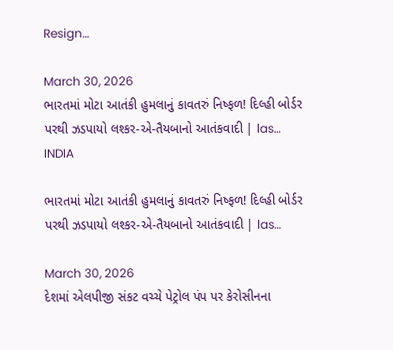Resign…

March 30, 2026
ભારતમાં મોટા આતંકી હુમલાનું કાવતરું નિષ્ફળ! દિલ્હી બોર્ડર પરથી ઝડપાયો લશ્કર-એ-તૈયબાનો આતંકવાદી | las…
INDIA

ભારતમાં મોટા આતંકી હુમલાનું કાવતરું નિષ્ફળ! દિલ્હી બોર્ડર પરથી ઝડપાયો લશ્કર-એ-તૈયબાનો આતંકવાદી | las…

March 30, 2026
દેશમાં એલપીજી સંકટ વચ્ચે પેટ્રોલ પંપ પર કેરોસીનના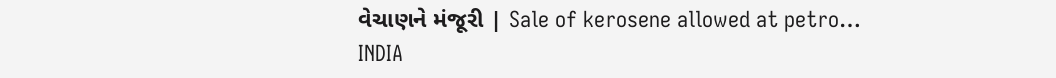વેચાણને મંજૂરી | Sale of kerosene allowed at petro…
INDIA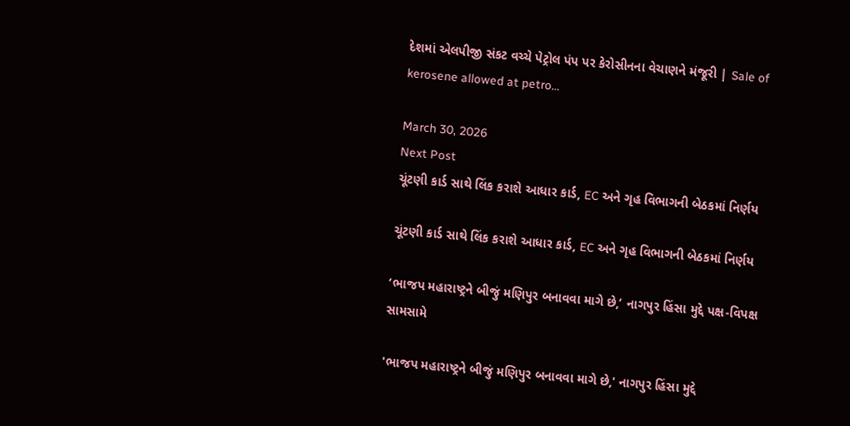દેશમાં એલપીજી સંકટ વચ્ચે પેટ્રોલ પંપ પર કેરોસીનના વેચાણને મંજૂરી | Sale of kerosene allowed at petro…

March 30, 2026
Next Post
ચૂંટણી કાર્ડ સાથે લિંક કરાશે આધાર કાર્ડ, EC અને ગૃહ વિભાગની બેઠકમાં નિર્ણય

ચૂંટણી કાર્ડ સાથે લિંક કરાશે આધાર કાર્ડ, EC અને ગૃહ વિભાગની બેઠકમાં નિર્ણય

‘ભાજપ મહારાષ્ટ્રને બીજું મણિપુર બનાવવા માગે છે,’ નાગપુર હિંસા મુદ્દે પક્ષ-વિપક્ષ સામસામે

'ભાજપ મહારાષ્ટ્રને બીજું મણિપુર બનાવવા માગે છે,' નાગપુર હિંસા મુદ્દે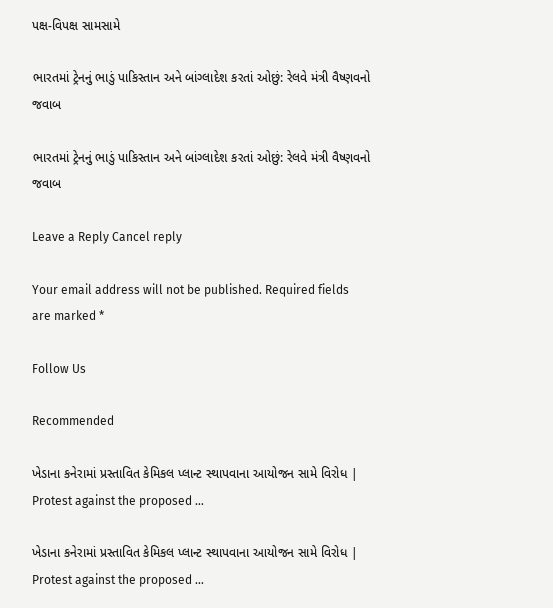પક્ષ-વિપક્ષ સામસામે

ભારતમાં ટ્રેનનું ભાડું પાકિસ્તાન અને બાંગ્લાદેશ કરતાં ઓછું: રેલવે મંત્રી વૈષ્ણવનો જવાબ

ભારતમાં ટ્રેનનું ભાડું પાકિસ્તાન અને બાંગ્લાદેશ કરતાં ઓછું: રેલવે મંત્રી વૈષ્ણવનો જવાબ

Leave a Reply Cancel reply

Your email address will not be published. Required fields are marked *

Follow Us

Recommended

ખેડાના કનેરામાં પ્રસ્તાવિત કેમિકલ પ્લાન્ટ સ્થાપવાના આયોજન સામે વિરોધ | Protest against the proposed …

ખેડાના કનેરામાં પ્રસ્તાવિત કેમિકલ પ્લાન્ટ સ્થાપવાના આયોજન સામે વિરોધ | Protest against the proposed …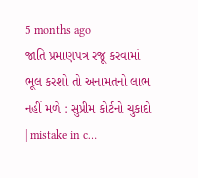5 months ago
જાતિ પ્રમાણપત્ર રજૂ કરવામાં ભૂલ કરશો તો અનામતનો લાભ નહીં મળે : સુપ્રીમ કોર્ટનો ચુકાદો | mistake in c…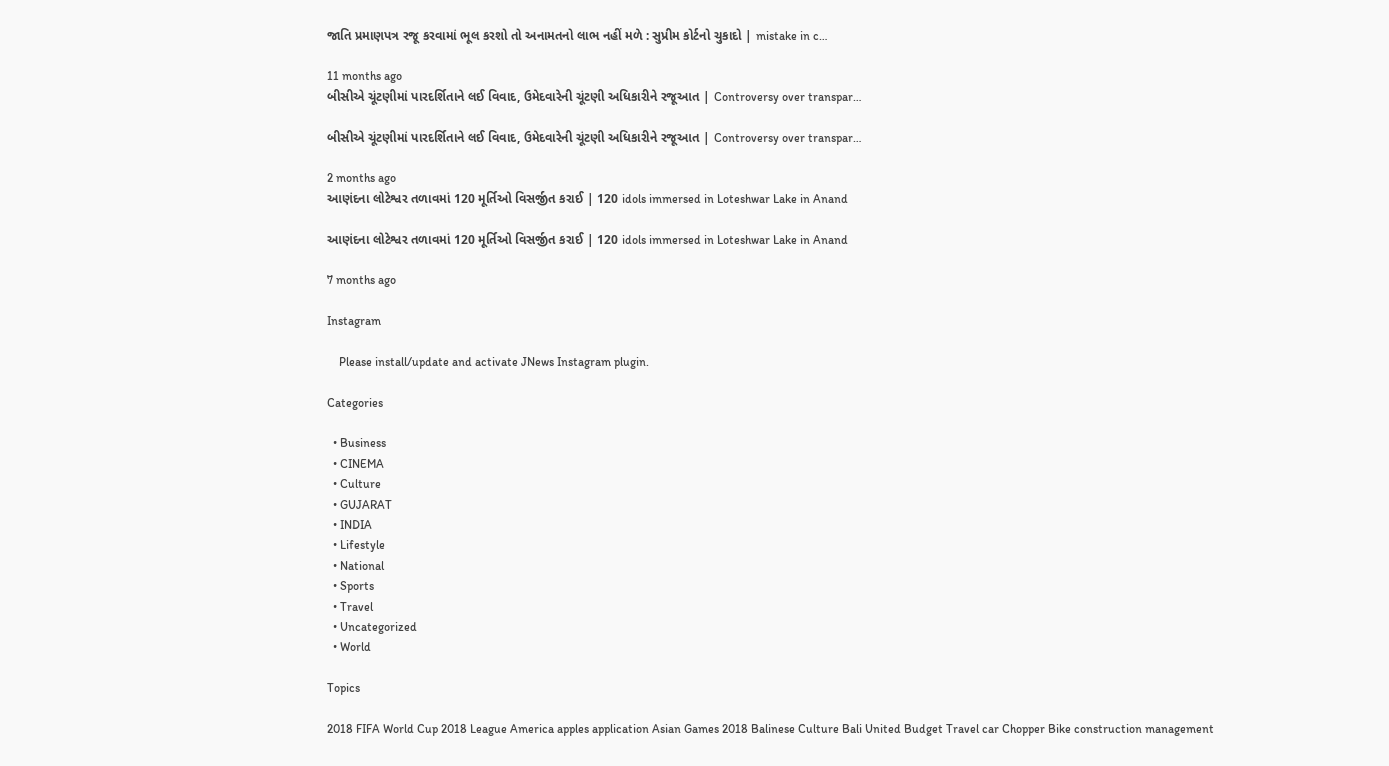જાતિ પ્રમાણપત્ર રજૂ કરવામાં ભૂલ કરશો તો અનામતનો લાભ નહીં મળે : સુપ્રીમ કોર્ટનો ચુકાદો | mistake in c…

11 months ago
બીસીએ ચૂંટણીમાં પારદર્શિતાને લઈ વિવાદ, ઉમેદવારેની ચૂંટણી અધિકારીને રજૂઆત | Controversy over transpar…

બીસીએ ચૂંટણીમાં પારદર્શિતાને લઈ વિવાદ, ઉમેદવારેની ચૂંટણી અધિકારીને રજૂઆત | Controversy over transpar…

2 months ago
આણંદના લોટેશ્વર તળાવમાં 120 મૂર્તિઓ વિસર્જીત કરાઈ | 120 idols immersed in Loteshwar Lake in Anand

આણંદના લોટેશ્વર તળાવમાં 120 મૂર્તિઓ વિસર્જીત કરાઈ | 120 idols immersed in Loteshwar Lake in Anand

7 months ago

Instagram

    Please install/update and activate JNews Instagram plugin.

Categories

  • Business
  • CINEMA
  • Culture
  • GUJARAT
  • INDIA
  • Lifestyle
  • National
  • Sports
  • Travel
  • Uncategorized
  • World

Topics

2018 FIFA World Cup 2018 League America apples application Asian Games 2018 Balinese Culture Bali United Budget Travel car Chopper Bike construction management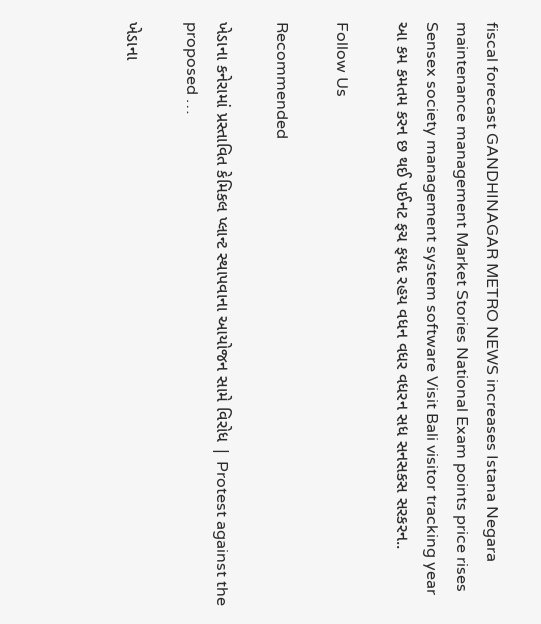fiscal forecast GANDHINAGAR METRO NEWS increases Istana Negara maintenance management Market Stories National Exam points price rises Sensex society management system software Visit Bali visitor tracking year આ કમ કમતમ કરન છ થઈ પઈનટ ફચ ફયદ રહય વધન વધર વધરન સધ સનસકસ સરકરન..

Follow Us

Recommended

ખેડાના કનેરામાં પ્રસ્તાવિત કેમિકલ પ્લાન્ટ સ્થાપવાના આયોજન સામે વિરોધ | Protest against the proposed …

ખેડાના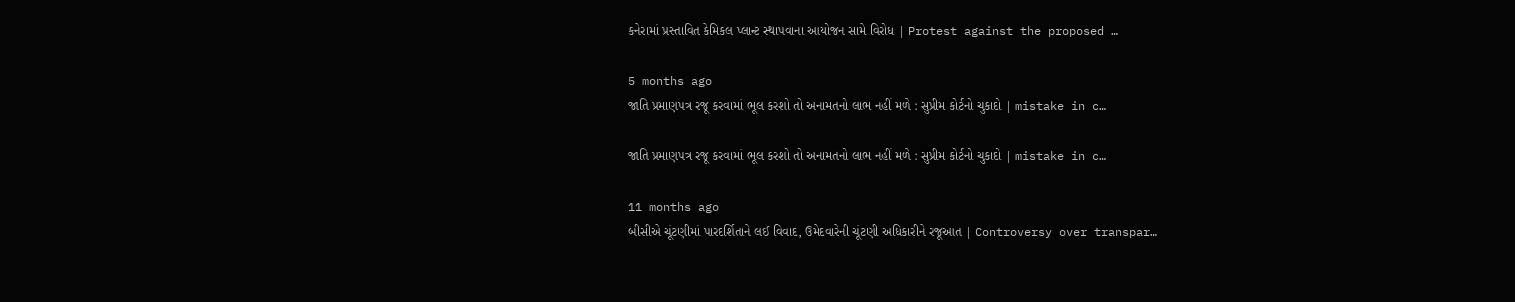કનેરામાં પ્રસ્તાવિત કેમિકલ પ્લાન્ટ સ્થાપવાના આયોજન સામે વિરોધ | Protest against the proposed …

5 months ago
જાતિ પ્રમાણપત્ર રજૂ કરવામાં ભૂલ કરશો તો અનામતનો લાભ નહીં મળે : સુપ્રીમ કોર્ટનો ચુકાદો | mistake in c…

જાતિ પ્રમાણપત્ર રજૂ કરવામાં ભૂલ કરશો તો અનામતનો લાભ નહીં મળે : સુપ્રીમ કોર્ટનો ચુકાદો | mistake in c…

11 months ago
બીસીએ ચૂંટણીમાં પારદર્શિતાને લઈ વિવાદ, ઉમેદવારેની ચૂંટણી અધિકારીને રજૂઆત | Controversy over transpar…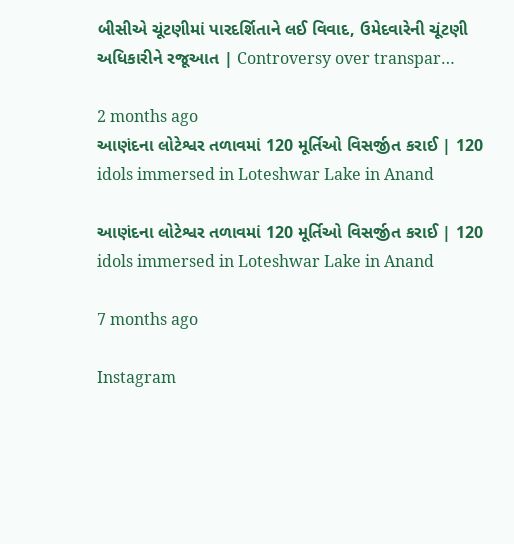બીસીએ ચૂંટણીમાં પારદર્શિતાને લઈ વિવાદ, ઉમેદવારેની ચૂંટણી અધિકારીને રજૂઆત | Controversy over transpar…

2 months ago
આણંદના લોટેશ્વર તળાવમાં 120 મૂર્તિઓ વિસર્જીત કરાઈ | 120 idols immersed in Loteshwar Lake in Anand

આણંદના લોટેશ્વર તળાવમાં 120 મૂર્તિઓ વિસર્જીત કરાઈ | 120 idols immersed in Loteshwar Lake in Anand

7 months ago

Instagram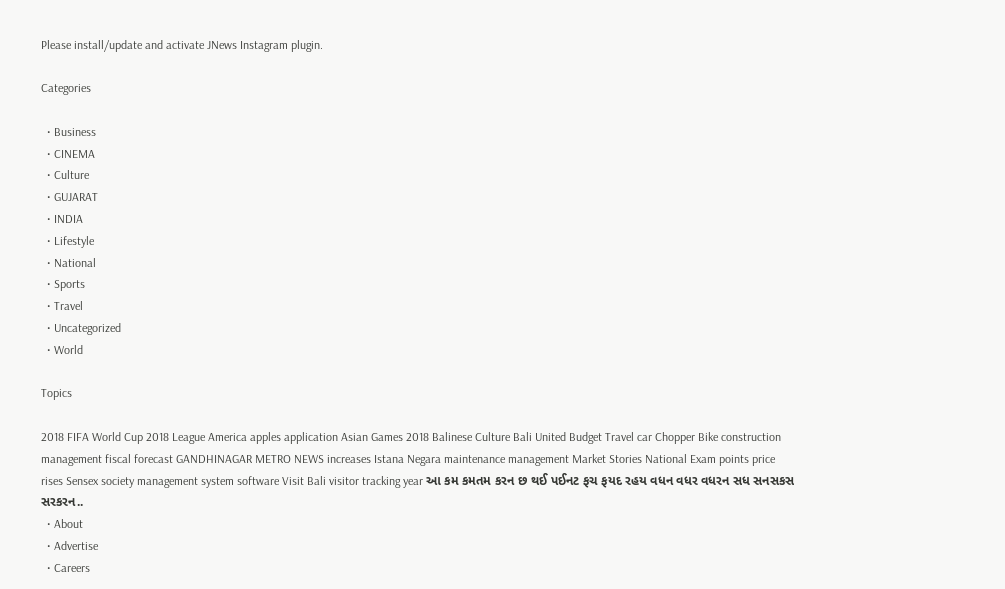Please install/update and activate JNews Instagram plugin.

Categories

  • Business
  • CINEMA
  • Culture
  • GUJARAT
  • INDIA
  • Lifestyle
  • National
  • Sports
  • Travel
  • Uncategorized
  • World

Topics

2018 FIFA World Cup 2018 League America apples application Asian Games 2018 Balinese Culture Bali United Budget Travel car Chopper Bike construction management fiscal forecast GANDHINAGAR METRO NEWS increases Istana Negara maintenance management Market Stories National Exam points price rises Sensex society management system software Visit Bali visitor tracking year આ કમ કમતમ કરન છ થઈ પઈનટ ફચ ફયદ રહય વધન વધર વધરન સધ સનસકસ સરકરન..
  • About
  • Advertise
  • Careers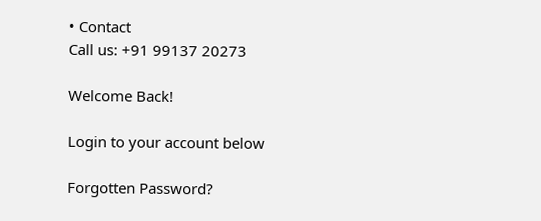• Contact
Call us: +91 99137 20273

Welcome Back!

Login to your account below

Forgotten Password?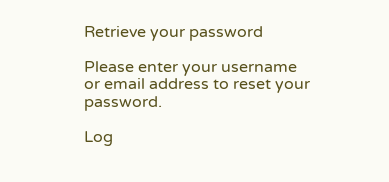Retrieve your password

Please enter your username or email address to reset your password.

Log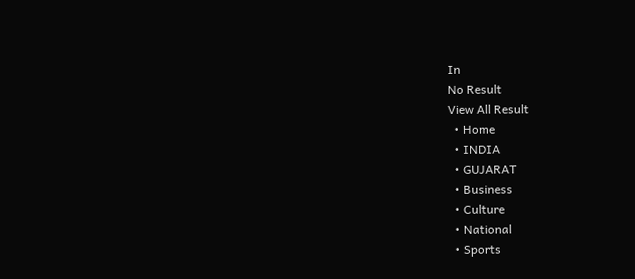In
No Result
View All Result
  • Home
  • INDIA
  • GUJARAT
  • Business
  • Culture
  • National
  • Sports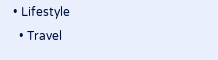• Lifestyle
  • Travel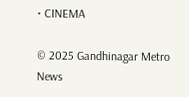• CINEMA

© 2025 Gandhinagar Metro News